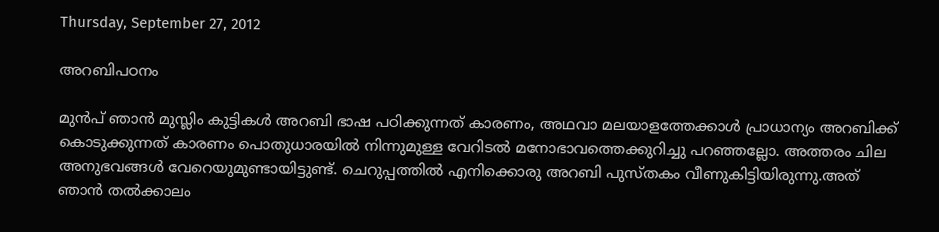Thursday, September 27, 2012

അറബിപഠനം

മുന്‍പ് ഞാന്‍ മുസ്ലിം കുട്ടികള്‍ അറബി ഭാഷ പഠിക്കുന്നത് കാരണം, അഥവാ മലയാളത്തേക്കാള്‍ പ്രാധാന്യം അറബിക്ക് കൊടുക്കുന്നത് കാരണം പൊതുധാരയില്‍ നിന്നുമുള്ള വേറിടല്‍ മനോഭാവത്തെക്കുറിച്ചു പറഞ്ഞല്ലോ. അത്തരം ചില അനുഭവങ്ങള്‍ വേറെയുമുണ്ടായിട്ടുണ്ട്. ചെറുപ്പത്തില്‍ എനിക്കൊരു അറബി പുസ്തകം വീണുകിട്ടിയിരുന്നു.അത് ഞാന്‍ തല്‍ക്കാലം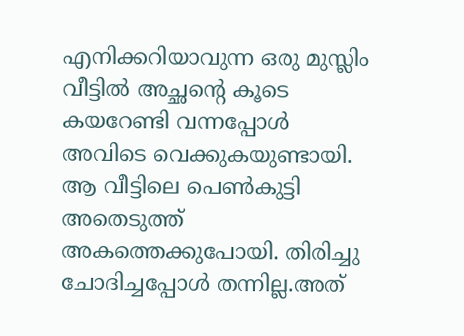എനിക്കറിയാവുന്ന ഒരു മുസ്ലിം വീട്ടില്‍ അച്ഛന്റെ കൂടെ കയറേണ്ടി വന്നപ്പോള്‍ അവിടെ വെക്കുകയുണ്ടായി. ആ വീട്ടിലെ പെണ്‍കുട്ടി അതെടുത്ത് അകത്തെക്കുപോയി. തിരിച്ചു ചോദിച്ചപ്പോള്‍ തന്നില്ല.അത്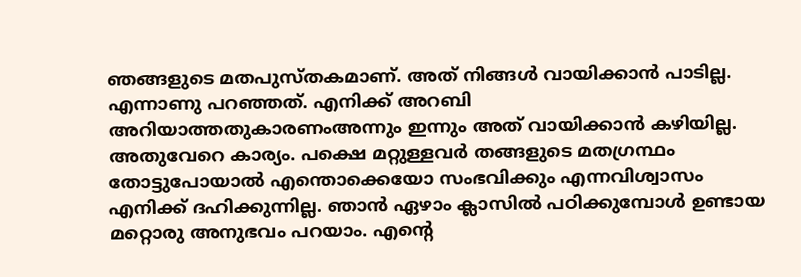ഞങ്ങളുടെ മതപുസ്തകമാണ്. അത് നിങ്ങള്‍ വായിക്കാന്‍ പാടില്ല. എന്നാണു പറഞ്ഞത്. എനിക്ക് അറബി അറിയാത്തതുകാരണംഅന്നും ഇന്നും അത് വായിക്കാന്‍ കഴിയില്ല. അതുവേറെ കാര്യം. പക്ഷെ മറ്റുള്ളവര്‍ തങ്ങളുടെ മതഗ്രന്ഥം തോട്ടുപോയാല്‍ എന്തൊക്കെയോ സംഭവിക്കും എന്നവിശ്വാസം എനിക്ക് ദഹിക്കുന്നില്ല. ഞാന്‍ ഏഴാം ക്ലാസില്‍ പഠിക്കുമ്പോള്‍ ഉണ്ടായ മറ്റൊരു അനുഭവം പറയാം. എന്റെ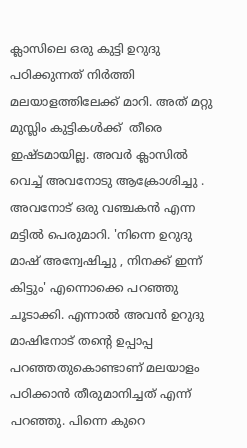ക്ലാസിലെ ഒരു കുട്ടി ഉറുദു പഠിക്കുന്നത് നിര്‍ത്തി മലയാളത്തിലേക്ക് മാറി. അത് മറ്റു മുസ്ലിം കുട്ടികള്‍ക്ക്  തീരെ ഇഷ്ടമായില്ല. അവര്‍ ക്ലാസില്‍ വെച്ച് അവനോടു ആക്രോശിച്ചു . അവനോട് ഒരു വഞ്ചകന്‍ എന്ന മട്ടില്‍ പെരുമാറി. 'നിന്നെ ഉറുദു മാഷ്‌ അന്വേഷിച്ചു , നിനക്ക് ഇന്ന് കിട്ടും' എന്നൊക്കെ പറഞ്ഞു ചൂടാക്കി. എന്നാല്‍ അവന്‍ ഉറുദു മാഷിനോട് തന്റെ ഉപ്പാപ്പ പറഞ്ഞതുകൊണ്ടാണ് മലയാളം പഠിക്കാന്‍ തീരുമാനിച്ചത് എന്ന് പറഞ്ഞു. പിന്നെ കുറെ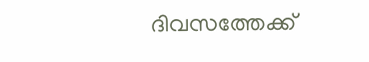ദിവസത്തേക്ക്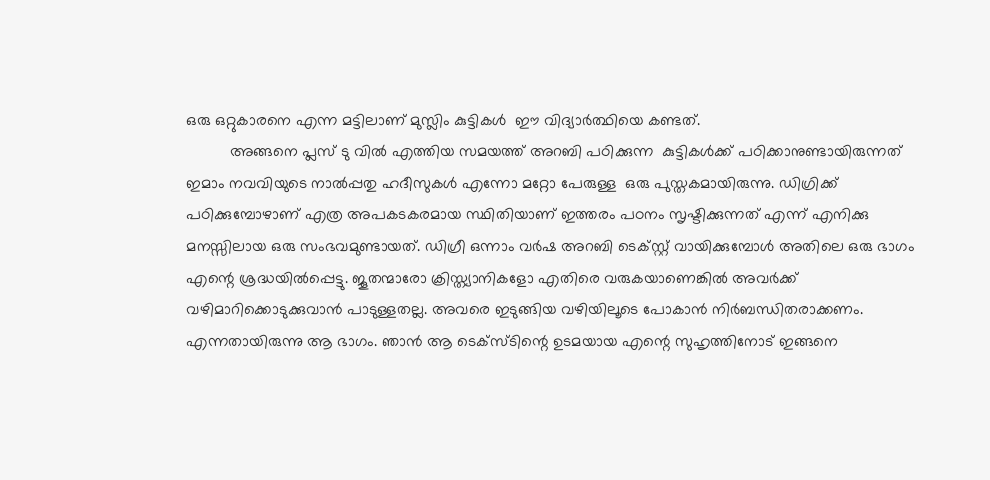ഒരു ഒറ്റുകാരനെ എന്ന മട്ടിലാണ് മുസ്ലിം കുട്ടികള്‍  ഈ വിദ്യാര്‍ത്ഥിയെ കണ്ടത്.
          അങ്ങനെ പ്ലസ്‌ ടു വില്‍ എത്തിയ സമയത്ത് അറബി പഠിക്കുന്ന  കുട്ടികള്‍ക്ക് പഠിക്കാനുണ്ടായിരുന്നത്
ഇമാം നവവിയുടെ നാല്‍പ്പതു ഹദീസുകള്‍ എന്നോ മറ്റോ പേരുള്ള  ഒരു പുസ്തകമായിരുന്നു. ഡിഗ്രിക്ക് പഠിക്കുമ്പോഴാണ് എത്ര അപകടകരമായ സ്ഥിതിയാണ് ഇത്തരം പഠനം സൃഷ്ടിക്കുന്നത് എന്ന് എനിക്കു മനസ്സിലായ ഒരു സംഭവമുണ്ടായത്. ഡിഗ്രീ ഒന്നാം വര്‍ഷ അറബി ടെക്സ്റ്റ്‌ വായിക്കുമ്പോള്‍ അതിലെ ഒരു ഭാഗം എന്റെ ശ്രദ്ധയില്‍പ്പെട്ടു. ജൂതന്മാരോ ക്രിസ്ത്യാനികളോ എതിരെ വരുകയാണെങ്കില്‍ അവര്‍ക്ക് വഴിമാറിക്കൊടുക്കുവാന്‍ പാടുള്ളതല്ല. അവരെ ഇടുങ്ങിയ വഴിയിലൂടെ പോകാന്‍ നിര്‍ബന്ധിതരാക്കണം. എന്നതായിരുന്നു ആ ഭാഗം. ഞാന്‍ ആ ടെക്സ്ടിന്റെ ഉടമയായ എന്റെ സുഹൃത്തിനോട് ഇങ്ങനെ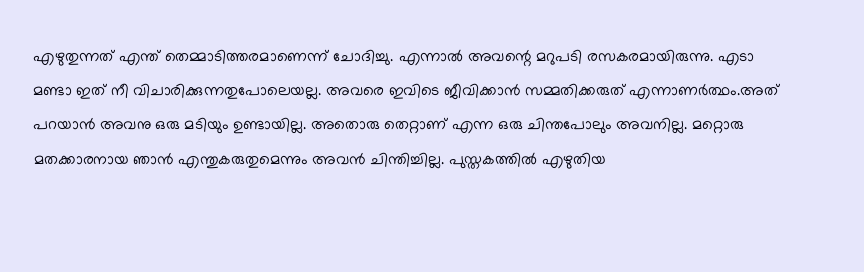എഴുതുന്നത്‌ എന്ത് തെമ്മാടിത്തരമാണെന്ന് ചോദിച്ചു. എന്നാല്‍ അവന്റെ മറുപടി രസകരമായിരുന്നു. എടാ മണ്ടാ ഇത് നീ വിചാരിക്കുന്നതുപോലെയല്ല. അവരെ ഇവിടെ ജീവിക്കാന്‍ സമ്മതിക്കരുത് എന്നാണര്‍ത്ഥം.അത് പറയാന്‍ അവനു ഒരു മടിയും ഉണ്ടായില്ല. അതൊരു തെറ്റാണ് എന്ന ഒരു ചിന്തപോലും അവനില്ല. മറ്റൊരു മതക്കാരനായ ഞാന്‍ എന്തുകരുതുമെന്നും അവന്‍ ചിന്തിച്ചില്ല. പുസ്തകത്തില്‍ എഴുതിയ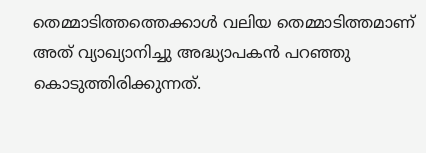തെമ്മാടിത്തത്തെക്കാള്‍ വലിയ തെമ്മാടിത്തമാണ് അത് വ്യാഖ്യാനിച്ചു അദ്ധ്യാപകന്‍ പറഞ്ഞു കൊടുത്തിരിക്കുന്നത്.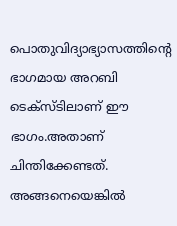പൊതുവിദ്യാഭ്യാസത്തിന്റെ ഭാഗമായ അറബി ടെക്സ്ടിലാണ് ഈ ഭാഗം.അതാണ്‌ ചിന്തിക്കേണ്ടത്. അങ്ങനെയെങ്കില്‍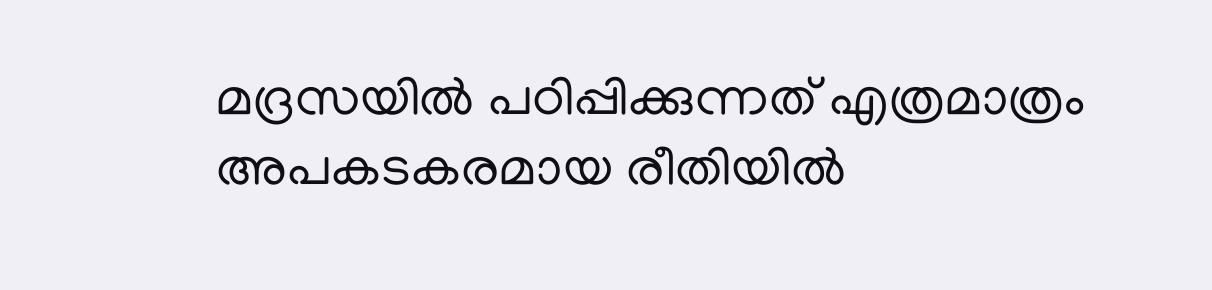മദ്രസയില്‍ പഠിപ്പിക്കുന്നത്‌ എത്രമാത്രം അപകടകരമായ രീതിയില്‍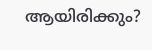ആയിരിക്കും?